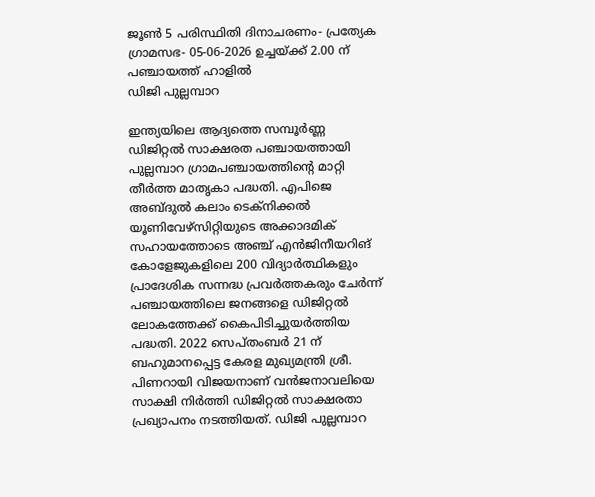ജൂൺ 5 പരിസ്ഥിതി ദിനാചരണം- പ്രത്യേക ഗ്രാമസഭ- 05-06-2026 ഉച്ചയ്ക്ക് 2.00 ന് പഞ്ചായത്ത് ഹാളിൽ
ഡിജി പുല്ലമ്പാറ

ഇന്ത്യയിലെ ആദ്യത്തെ സമ്പൂർണ്ണ ഡിജിറ്റൽ സാക്ഷരത പഞ്ചായത്തായി പുല്ലമ്പാറ ഗ്രാമപഞ്ചായത്തിന്‍റെ മാറ്റി തീർത്ത മാതൃകാ പദ്ധതി. എപിജെ അബ്ദുൽ കലാം ടെക്നിക്കൽ യൂണിവേഴ്സിറ്റിയുടെ അക്കാദമിക് സഹായത്തോടെ അഞ്ച് എൻജിനീയറിങ് കോളേജുകളിലെ 200 വിദ്യാർത്ഥികളും പ്രാദേശിക സന്നദ്ധ പ്രവർത്തകരും ചേർന്ന് പഞ്ചായത്തിലെ ജനങ്ങളെ ഡിജിറ്റൽ ലോകത്തേക്ക് കൈപിടിച്ചുയർത്തിയ പദ്ധതി. 2022 സെപ്തംബര്‍ 21 ന്  ബഹുമാനപ്പെട്ട കേരള മുഖ്യമന്ത്രി ശ്രീ. പിണറായി വിജയനാണ് വൻജനാവലിയെ സാക്ഷി നിർത്തി ഡിജിറ്റല്‍ സാക്ഷരതാ പ്രഖ്യാപനം നടത്തിയത്. ഡിജി പുല്ലമ്പാറ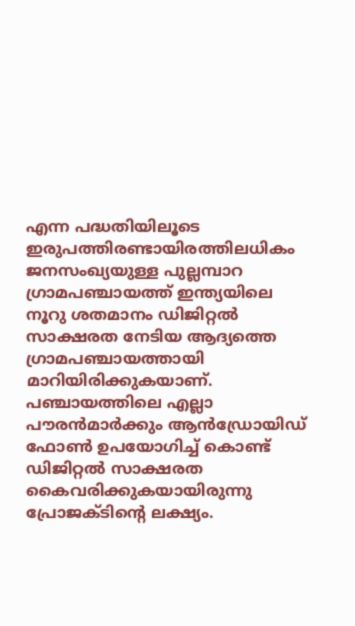എന്ന പദ്ധതിയിലൂടെ ഇരുപത്തിരണ്ടായിരത്തിലധികം ജനസംഖ്യയുള്ള പുല്ലമ്പാറ ഗ്രാമപഞ്ചായത്ത് ഇന്ത്യയിലെ നൂറു ശതമാനം ഡിജിറ്റല്‍ സാക്ഷരത നേടിയ ആദ്യത്തെ ഗ്രാമപഞ്ചായത്തായി മാറിയിരിക്കുകയാണ്. പഞ്ചായത്തിലെ എല്ലാ പൗരന്‍മാര്‍ക്കും ആന്‍ഡ്രോയിഡ് ഫോണ്‍ ഉപയോഗിച്ച് കൊണ്ട് ഡിജിറ്റല്‍ സാക്ഷരത കൈവരിക്കുകയായിരുന്നു പ്രോജക്ടിന്‍റെ ലക്ഷ്യം.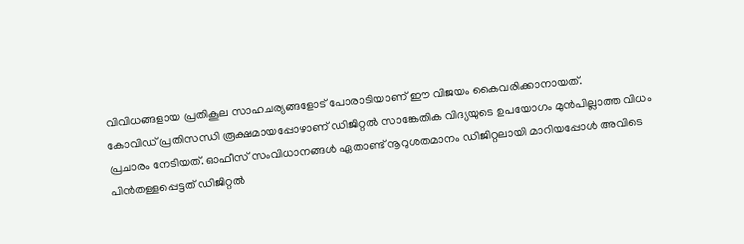വിവിധങ്ങളായ പ്രതികൂല സാഹചര്യങ്ങളോട് പോരാടിയാണ് ഈ വിജയം കൈവരിക്കാനായത്.
കോവിഡ് പ്രതിസന്ധി രൂക്ഷമായപ്പോഴാണ് ഡിജിറ്റല്‍ സാങ്കേതിക വിദ്യയുടെ ഉപയോഗം മുന്‍പില്ലാത്ത വിധം പ്രചാരം നേടിയത്. ഓഫീസ് സംവിധാനങ്ങള്‍ ഏതാണ്ട് നൂറുശതമാനം ഡിജിറ്റലായി മാറിയപ്പോള്‍ അവിടെ പിന്‍തള്ളപ്പെട്ടത് ഡിജിറ്റല്‍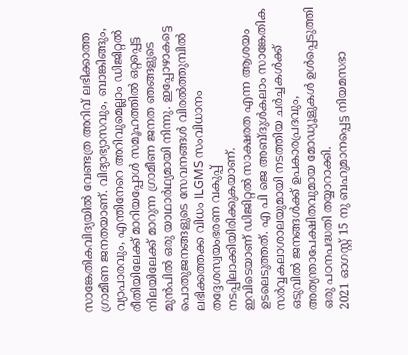സാങ്കേതികവിദ്യയില്‍ വേണ്ടത്ര അറിവ് ലഭിക്കാത്ത ഗ്രാമീണ ജനതയാണ്. വിദ്യാഭ്യാസവും, ബാങ്കിങ്ങും, വ്യാപാരവും, എന്തിനേറെ അറിവുമെല്ലാം ഡിജിറ്റല്‍ രീതിയിലേക്ക് മാറിയപ്പോള്‍ സമൂഹത്തില്‍ ഒറ്റപ്പെട്ട നിലയിലേക്ക് മാറുന്ന ഗ്രാമീണ ജനത ഞങ്ങളുടെ മുന്‍പില്‍ ഒരു യാഥാര്‍ഥ്യമായി നിന്നു. ഇപ്പോഴാകട്ടെ പൊതുജനങ്ങളുടെ സേവനങ്ങള്‍ വിരല്‍ത്തുമ്പില്‍ ലഭിക്കത്തക്ക വിധം ILGMS സംവിധാനം  തദ്ദേശസ്വയംഭരണ വകുപ്പ് നടപ്പിലാക്കിയിരിക്കുകയാണ്.
ഇവിടെയാണ് ഡിജിറ്റല്‍ സാക്ഷരത എന്ന ആശയം ഉടലെടുത്തത്. എ പി ജെ അബ്ദുള്‍കലാം സാങ്കേതിക സര്‍വ്വകലാശാലയുമായി നടത്തിയ ചര്‍ച്ചകള്‍ക്ക് ഒടുവില്‍ ജനങ്ങള്‍ക്ക് ഉപകാരപ്രദവും, അത്യന്താപേക്ഷിതവുമായ മോഡ്യൂളുകള്‍ ഉള്‍പ്പെടുത്തി ഒരു പഠനപദ്ധതി തയ്യാറാക്കി.
2021 ഓഗസ്റ്റ് 15 നു ബഹുമാനപ്പെട്ട നിയമസഭാ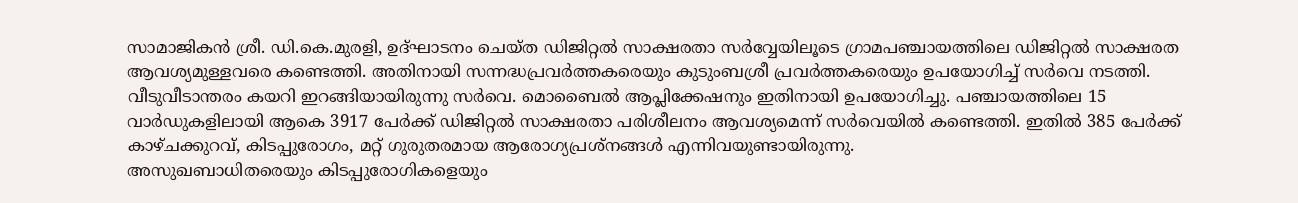സാമാജികന്‍ ശ്രീ. ഡി.കെ.മുരളി, ഉദ്ഘാടനം ചെയ്ത ഡിജിറ്റല്‍ സാക്ഷരതാ സര്‍വ്വേയിലൂടെ ഗ്രാമപഞ്ചായത്തിലെ ഡിജിറ്റല്‍ സാക്ഷരത ആവശ്യമുള്ളവരെ കണ്ടെത്തി. അതിനായി സന്നദ്ധപ്രവര്‍ത്തകരെയും കുടുംബശ്രീ പ്രവര്‍ത്തകരെയും ഉപയോഗിച്ച് സര്‍വെ നടത്തി. വീടുവീടാന്തരം കയറി ഇറങ്ങിയായിരുന്നു സര്‍വെ. മൊബൈല്‍ ആപ്ലിക്കേഷനും ഇതിനായി ഉപയോഗിച്ചു. പഞ്ചായത്തിലെ 15 വാര്‍ഡുകളിലായി ആകെ 3917 പേര്‍ക്ക് ഡിജിറ്റല്‍ സാക്ഷരതാ പരിശീലനം ആവശ്യമെന്ന് സര്‍വെയില്‍ കണ്ടെത്തി. ഇതില്‍ 385 പേര്‍ക്ക് കാഴ്ചക്കുറവ്, കിടപ്പുരോഗം, മറ്റ് ഗുരുതരമായ ആരോഗ്യപ്രശ്നങ്ങള്‍ എന്നിവയുണ്ടായിരുന്നു.
അസുഖബാധിതരെയും കിടപ്പുരോഗികളെയും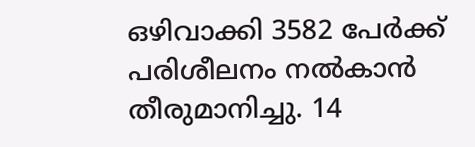ഒഴിവാക്കി 3582 പേര്‍ക്ക് പരിശീലനം നല്‍കാന്‍ തീരുമാനിച്ചു. 14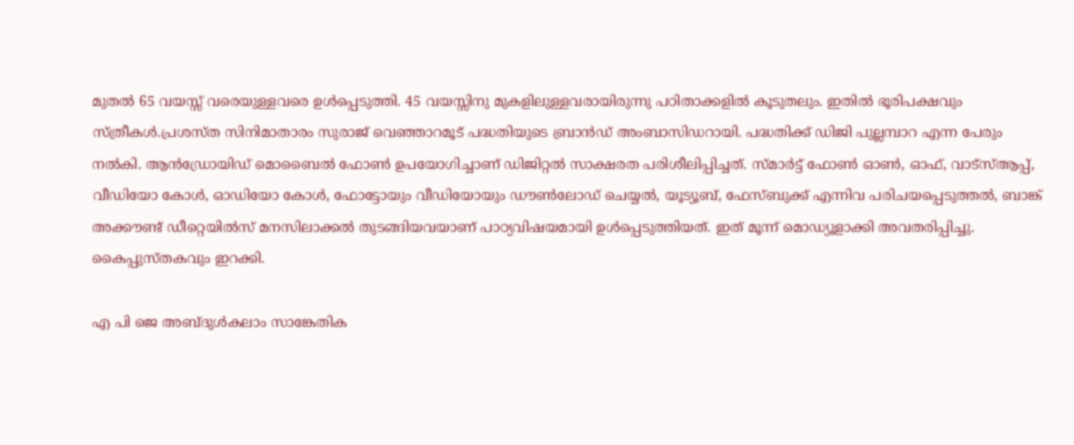മുതല്‍ 65 വയസ്സ് വരെയുള്ളവരെ ഉള്‍പ്പെടുത്തി. 45 വയസ്സിനു മുകളിലുള്ളവരായിരുന്നു പഠിതാക്കളില്‍ കൂടുതലും. ഇതില്‍ ഭൂരിപക്ഷവും സ്ത്രീകള്‍.പ്രശസ്ത സിനിമാതാരം സുരാജ് വെഞ്ഞാറമൂട് പദ്ധതിയുടെ ബ്രാന്‍ഡ് അംബാസിഡറായി. പദ്ധതിക്ക് ഡിജി പുല്ലമ്പാറ എന്ന പേരും നല്‍കി. ആന്‍ഡ്രോയിഡ് മൊബൈല്‍ ഫോണ്‍ ഉപയോഗിച്ചാണ് ഡിജിറ്റല്‍ സാക്ഷരത പരിശീലിപ്പിച്ചത്. സ്മാര്‍ട്ട് ഫോണ്‍ ഓണ്‍, ഓഫ്, വാട്സ്ആപ്പ്, വീഡിയോ കോള്‍, ഓഡിയോ കോള്‍, ഫോട്ടോയും വീഡിയോയും ഡൗണ്‍ലോഡ് ചെയ്യല്‍, യൂട്യൂബ്, ഫേസ്ബുക്ക് എന്നിവ പരിചയപ്പെടുത്തല്‍, ബാങ്ക് അക്കൗണ്ട് ഡീറ്റെയില്‍സ് മനസിലാക്കല്‍ തുടങ്ങിയവയാണ് പാഠ്യവിഷയമായി ഉള്‍പ്പെടുത്തിയത്. ഇത് മൂന്ന് മൊഡ്യൂളാക്കി അവതരിപ്പിച്ചു. കൈപ്പുസ്തകവും ഇറക്കി.

എ പി ജെ അബ്ദുള്‍കലാം സാങ്കേതിക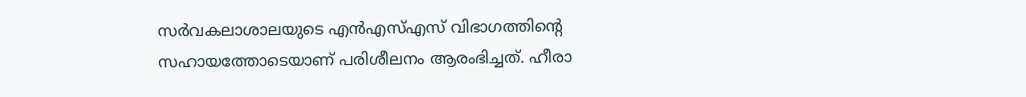സര്‍വകലാശാലയുടെ എന്‍എസ്എസ് വിഭാഗത്തിന്‍റെ സഹായത്തോടെയാണ് പരിശീലനം ആരംഭിച്ചത്. ഹീരാ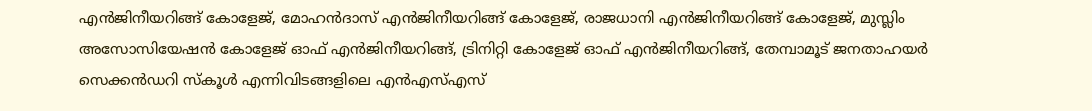എന്‍ജിനീയറിങ്ങ് കോളേജ്, മോഹന്‍ദാസ് എന്‍ജിനീയറിങ്ങ് കോളേജ്, രാജധാനി എന്‍ജിനീയറിങ്ങ് കോളേജ്, മുസ്ലിം അസോസിയേഷന്‍ കോളേജ് ഓഫ് എന്‍ജിനീയറിങ്ങ്, ട്രിനിറ്റി കോളേജ് ഓഫ് എന്‍ജിനീയറിങ്ങ്, തേമ്പാമൂട് ജനതാഹയര്‍ സെക്കന്‍ഡറി സ്കൂള്‍ എന്നിവിടങ്ങളിലെ എന്‍എസ്എസ്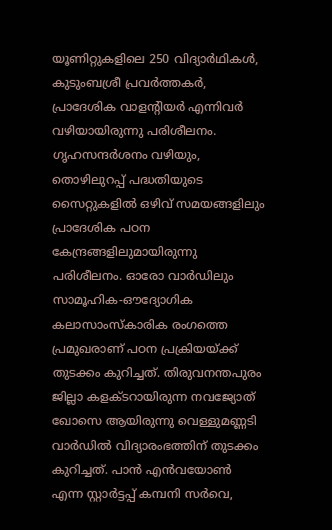യൂണിറ്റുകളിലെ 250 വിദ്യാര്‍ഥികള്‍, കുടുംബശ്രീ പ്രവര്‍ത്തകര്‍, പ്രാദേശിക വാളന്‍റിയര്‍ എന്നിവര്‍ വഴിയായിരുന്നു പരിശീലനം. ഗൃഹസന്ദര്‍ശനം വഴിയും, തൊഴിലുറപ്പ് പദ്ധതിയുടെ സൈറ്റുകളില്‍ ഒഴിവ് സമയങ്ങളിലും പ്രാദേശിക പഠന കേന്ദ്രങ്ങളിലുമായിരുന്നു പരിശീലനം. ഓരോ വാര്‍ഡിലും സാമൂഹിക-ഔദ്യോഗിക കലാസാംസ്കാരിക രംഗത്തെ പ്രമുഖരാണ് പഠന പ്രക്രിയയ്ക്ക് തുടക്കം കുറിച്ചത്. തിരുവനന്തപുരം ജില്ലാ കളക്ടറായിരുന്ന നവജ്യോത് ഖോസെ ആയിരുന്നു വെള്ളുമണ്ണടി വാര്‍ഡില്‍ വിദ്യാരംഭത്തിന് തുടക്കം കുറിച്ചത്. പാന്‍ എന്‍വയോണ്‍ എന്ന സ്റ്റാര്‍ട്ടപ്പ് കമ്പനി സര്‍വെ,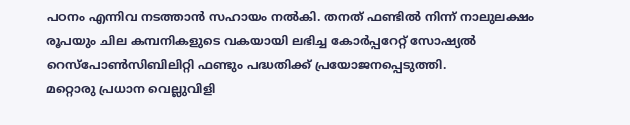പഠനം എന്നിവ നടത്താന്‍ സഹായം നല്‍കി. തനത് ഫണ്ടില്‍ നിന്ന് നാലുലക്ഷം രൂപയും ചില കമ്പനികളുടെ വകയായി ലഭിച്ച കോര്‍പ്പറേറ്റ് സോഷ്യല്‍ റെസ്പോണ്‍സിബിലിറ്റി ഫണ്ടും പദ്ധതിക്ക് പ്രയോജനപ്പെടുത്തി.
മറ്റൊരു പ്രധാന വെല്ലുവിളി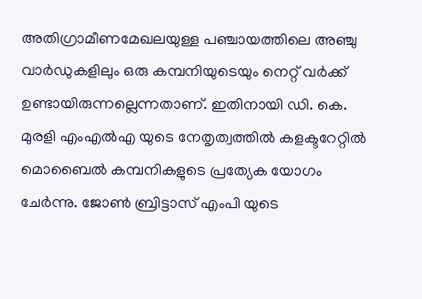അതിഗ്രാമീണമേഖലയുള്ള പഞ്ചായത്തിലെ അഞ്ചു വാര്‍ഡുകളിലും ഒരു കമ്പനിയുടെയും നെറ്റ് വര്‍ക്ക് ഉണ്ടായിരുന്നല്ലെന്നതാണ്. ഇതിനായി ഡി. കെ. മുരളി എംഎല്‍എ യുടെ നേതൃത്വത്തില്‍ കളക്ടറേറ്റില്‍ മൊബൈല്‍ കമ്പനികളുടെ പ്രത്യേക യോഗം ചേര്‍ന്നു. ജോണ്‍ ബ്രിട്ടാസ് എംപി യുടെ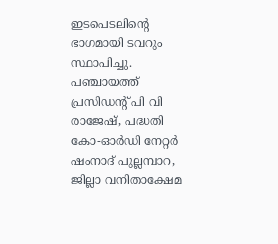ഇടപെടലിന്‍റെ ഭാഗമായി ടവറും സ്ഥാപിച്ചു. പഞ്ചായത്ത് പ്രസിഡന്‍റ് പി വി രാജേഷ്, പദ്ധതി കോ-ഓര്‍ഡി നേറ്റര്‍ ഷംനാദ് പുല്ലമ്പാറ, ജില്ലാ വനിതാക്ഷേമ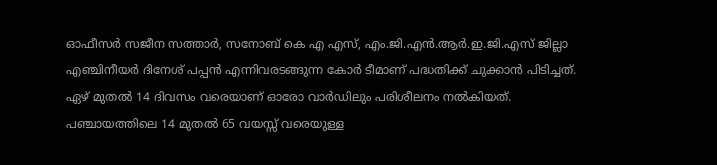ഓഫീസര്‍ സജീന സത്താര്‍, സനോബ് കെ എ എസ്, എം.ജി.എന്‍.ആര്‍.ഇ.ജി.എസ് ജില്ലാ എഞ്ചിനീയര്‍ ദിനേശ് പപ്പന്‍ എന്നിവരടങ്ങുന്ന കോര്‍ ടീമാണ് പദ്ധതിക്ക് ചുക്കാന്‍ പിടിച്ചത്. ഏഴ് മുതല്‍ 14 ദിവസം വരെയാണ് ഓരോ വാര്‍ഡിലും പരിശീലനം നല്‍കിയത്.
പഞ്ചായത്തിലെ 14 മുതല്‍ 65 വയസ്സ് വരെയുള്ള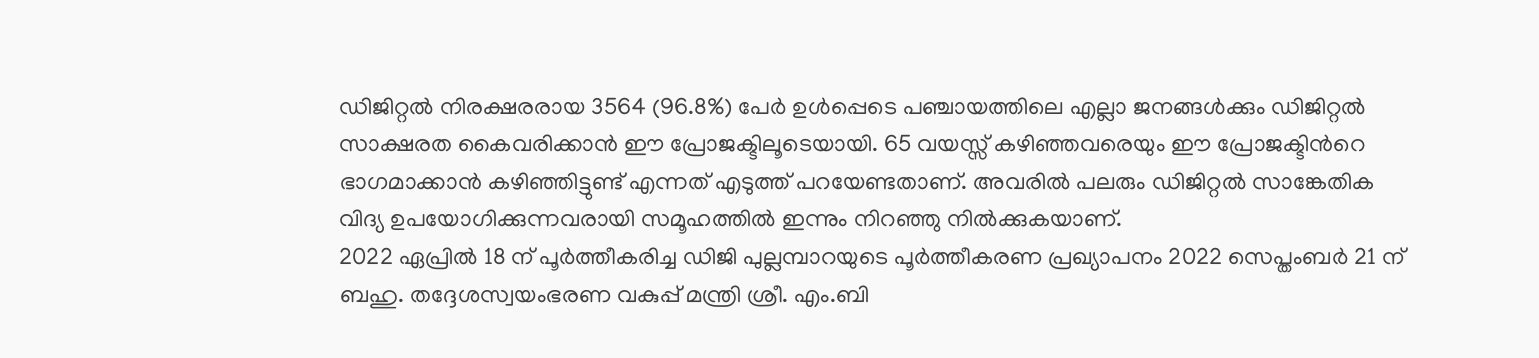ഡിജിറ്റല്‍ നിരക്ഷരരായ 3564 (96.8%) പേര്‍ ഉള്‍പ്പെടെ പഞ്ചായത്തിലെ എല്ലാ ജനങ്ങള്‍ക്കും ഡിജിറ്റല്‍ സാക്ഷരത കൈവരിക്കാന്‍ ഈ പ്രോജക്ടിലൂടെയായി. 65 വയസ്സ് കഴിഞ്ഞവരെയും ഈ പ്രോജക്ടിന്‍റെ ഭാഗമാക്കാന്‍ കഴിഞ്ഞിട്ടുണ്ട് എന്നത് എടുത്ത് പറയേണ്ടതാണ്. അവരില്‍ പലരും ഡിജിറ്റല്‍ സാങ്കേതിക വിദ്യ ഉപയോഗിക്കുന്നവരായി സമൂഹത്തില്‍ ഇന്നും നിറഞ്ഞു നില്‍ക്കുകയാണ്.
2022 ഏപ്രില്‍ 18 ന് പൂര്‍ത്തീകരിച്ച ഡിജി പുല്ലമ്പാറയുടെ പൂര്‍ത്തീകരണ പ്രഖ്യാപനം 2022 സെപ്തംബര്‍ 21 ന് ബഹു. തദ്ദേശസ്വയംഭരണ വകുപ്പ് മന്ത്രി ശ്രീ. എം.ബി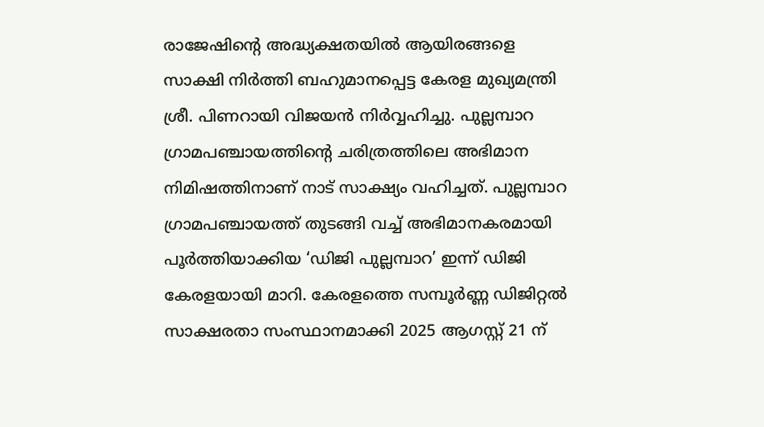രാജേഷിന്‍റെ അദ്ധ്യക്ഷതയില്‍ ആയിരങ്ങളെ സാക്ഷി നിര്‍ത്തി ബഹുമാനപ്പെട്ട കേരള മുഖ്യമന്ത്രി ശ്രീ. പിണറായി വിജയന്‍ നിര്‍വ്വഹിച്ചു. പുല്ലമ്പാറ ഗ്രാമപഞ്ചായത്തിന്‍റെ ചരിത്രത്തിലെ അഭിമാന നിമിഷത്തിനാണ് നാട് സാക്ഷ്യം വഹിച്ചത്. പുല്ലമ്പാറ ഗ്രാമപഞ്ചായത്ത് തുടങ്ങി വച്ച് അഭിമാനകരമായി പൂർത്തിയാക്കിയ ‘ഡിജി പുല്ലമ്പാറ’ ഇന്ന് ഡിജി കേരളയായി മാറി. കേരളത്തെ സമ്പൂർണ്ണ ഡിജിറ്റല്‍ സാക്ഷരതാ സംസ്ഥാനമാക്കി 2025 ആഗസ്റ്റ് 21 ന്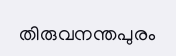തിരുവനന്തപുരം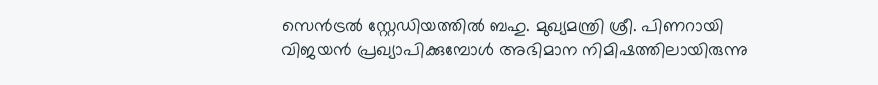സെൻട്രൽ സ്റ്റേഡിയത്തിൽ ബഹു. മുഖ്യമന്ത്രി ശ്രീ. പിണറായി വിജയൻ പ്രഖ്യാപിക്കുമ്പോൾ അഭിമാന നിമിഷത്തിലായിരുന്നു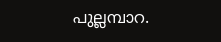പുല്ലമ്പാറ.